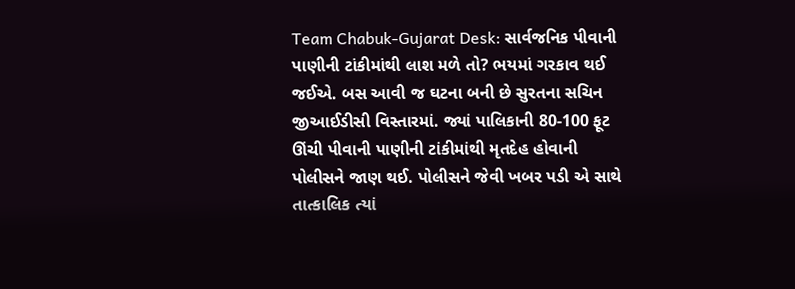Team Chabuk-Gujarat Desk: સાર્વજનિક પીવાની પાણીની ટાંકીમાંથી લાશ મળે તો? ભયમાં ગરકાવ થઈ જઈએ. બસ આવી જ ઘટના બની છે સુરતના સચિન જીઆઈડીસી વિસ્તારમાં. જ્યાં પાલિકાની 80-100 ફૂટ ઊંચી પીવાની પાણીની ટાંકીમાંથી મૃતદેહ હોવાની પોલીસને જાણ થઈ. પોલીસને જેવી ખબર પડી એ સાથે તાત્કાલિક ત્યાં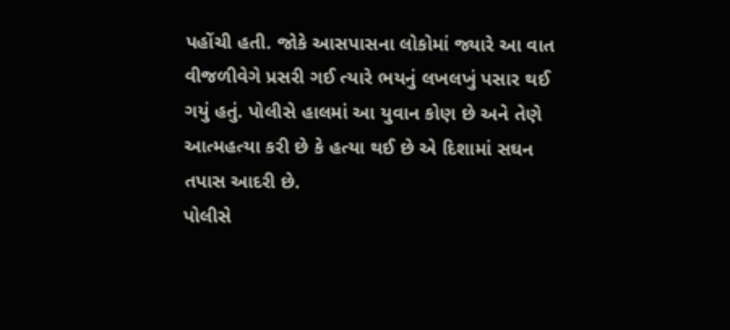પહોંચી હતી. જોકે આસપાસના લોકોમાં જ્યારે આ વાત વીજળીવેગે પ્રસરી ગઈ ત્યારે ભયનું લખલખું પસાર થઈ ગયું હતું. પોલીસે હાલમાં આ યુવાન કોણ છે અને તેણે આત્મહત્યા કરી છે કે હત્યા થઈ છે એ દિશામાં સઘન તપાસ આદરી છે.
પોલીસે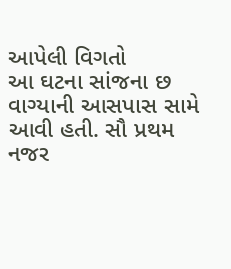આપેલી વિગતો
આ ઘટના સાંજના છ વાગ્યાની આસપાસ સામે આવી હતી. સૌ પ્રથમ નજર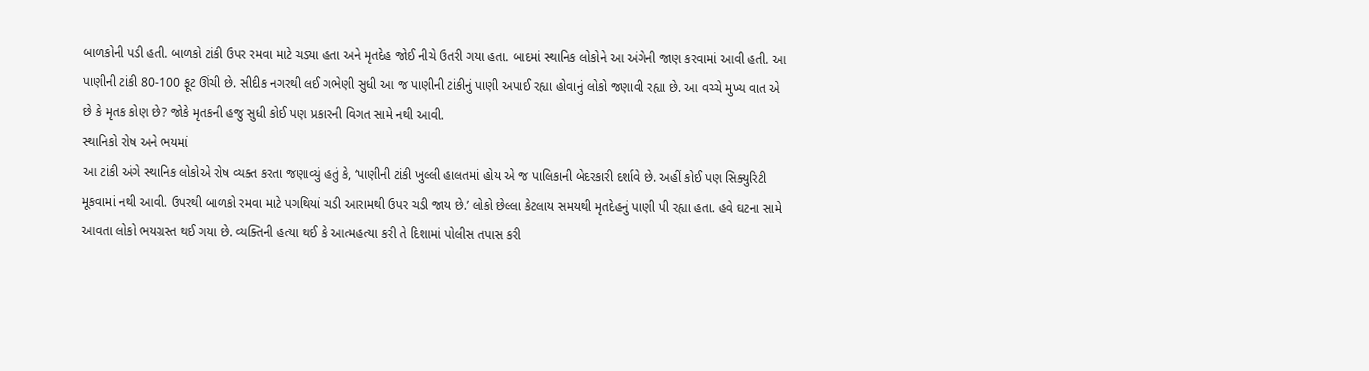બાળકોની પડી હતી. બાળકો ટાંકી ઉપર રમવા માટે ચડ્યા હતા અને મૃતદેહ જોઈ નીચે ઉતરી ગયા હતા. બાદમાં સ્થાનિક લોકોને આ અંગેની જાણ કરવામાં આવી હતી. આ પાણીની ટાંકી 80-100 ફૂટ ઊંચી છે. સીદીક નગરથી લઈ ગભેણી સુધી આ જ પાણીની ટાંકીનું પાણી અપાઈ રહ્યા હોવાનું લોકો જણાવી રહ્યા છે. આ વચ્ચે મુખ્ય વાત એ છે કે મૃતક કોણ છે? જોકે મૃતકની હજુ સુધી કોઈ પણ પ્રકારની વિગત સામે નથી આવી.
સ્થાનિકો રોષ અને ભયમાં
આ ટાંકી અંગે સ્થાનિક લોકોએ રોષ વ્યક્ત કરતા જણાવ્યું હતું કે, ‘પાણીની ટાંકી ખુલ્લી હાલતમાં હોય એ જ પાલિકાની બેદરકારી દર્શાવે છે. અહીં કોઈ પણ સિક્યુરિટી મૂકવામાં નથી આવી. ઉપરથી બાળકો રમવા માટે પગથિયાં ચડી આરામથી ઉપર ચડી જાય છે.’ લોકો છેલ્લા કેટલાય સમયથી મૃતદેહનું પાણી પી રહ્યા હતા. હવે ઘટના સામે આવતા લોકો ભયગ્રસ્ત થઈ ગયા છે. વ્યક્તિની હત્યા થઈ કે આત્મહત્યા કરી તે દિશામાં પોલીસ તપાસ કરી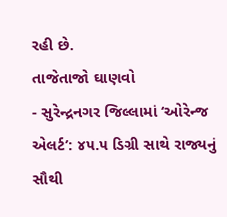રહી છે.
તાજેતાજો ઘાણવો
- સુરેન્દ્રનગર જિલ્લામાં ‘ઓરેન્જ એલર્ટ’: ૪૫.૫ ડિગ્રી સાથે રાજ્યનું સૌથી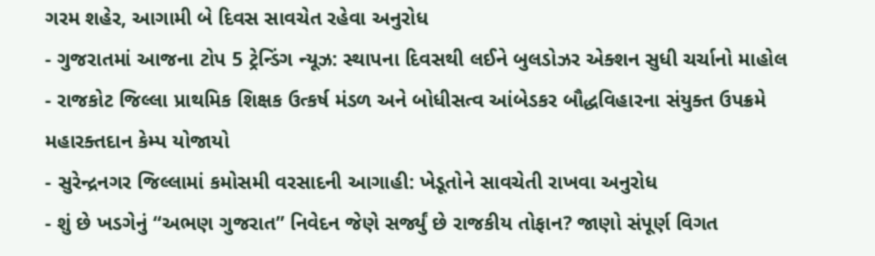ગરમ શહેર, આગામી બે દિવસ સાવચેત રહેવા અનુરોધ
- ગુજરાતમાં આજના ટોપ 5 ટ્રેન્ડિંગ ન્યૂઝ: સ્થાપના દિવસથી લઈને બુલડોઝર એક્શન સુધી ચર્ચાનો માહોલ
- રાજકોટ જિલ્લા પ્રાથમિક શિક્ષક ઉત્કર્ષ મંડળ અને બોધીસત્વ આંબેડકર બૌદ્ધવિહારના સંયુક્ત ઉપક્રમે મહારક્તદાન કેમ્પ યોજાયો
- સુરેન્દ્રનગર જિલ્લામાં કમોસમી વરસાદની આગાહી: ખેડૂતોને સાવચેતી રાખવા અનુરોધ
- શું છે ખડગેનું “અભણ ગુજરાત” નિવેદન જેણે સર્જ્યું છે રાજકીય તોફાન? જાણો સંપૂર્ણ વિગત